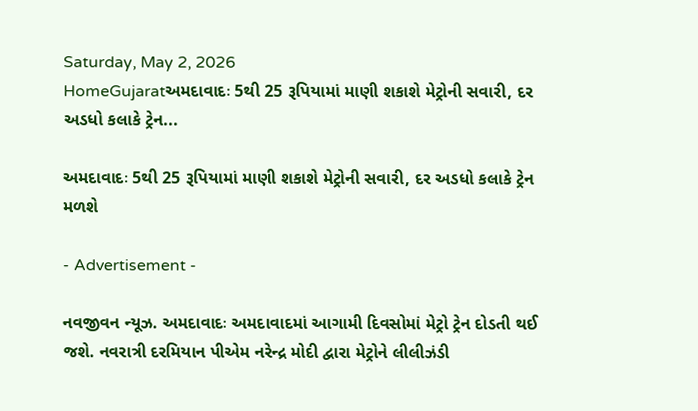Saturday, May 2, 2026
HomeGujaratઅમદાવાદઃ 5થી 25 રૂપિયામાં માણી શકાશે મેટ્રોની સવારી, દર અડધો કલાકે ટ્રેન...

અમદાવાદઃ 5થી 25 રૂપિયામાં માણી શકાશે મેટ્રોની સવારી, દર અડધો કલાકે ટ્રેન મળશે

- Advertisement -

નવજીવન ન્યૂઝ. અમદાવાદઃ અમદાવાદમાં આગામી દિવસોમાં મેટ્રો ટ્રેન દોડતી થઈ જશે. નવરાત્રી દરમિયાન પીએમ નરેન્દ્ર મોદી દ્વારા મેટ્રોને લીલીઝંડી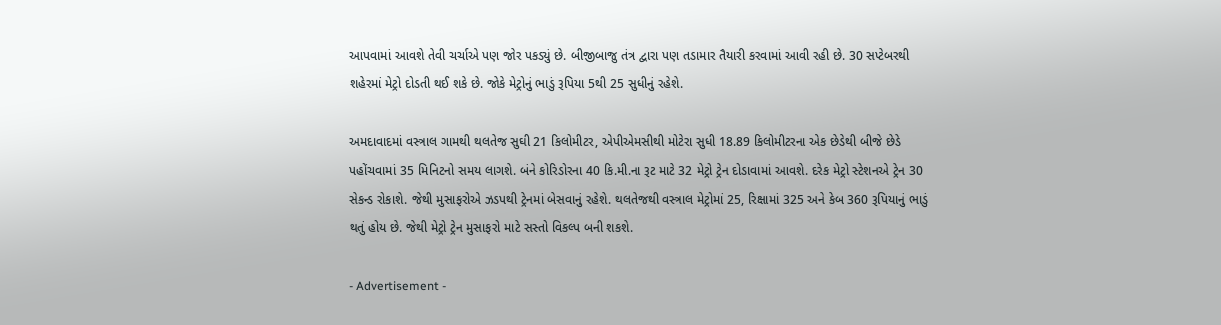આપવામાં આવશે તેવી ચર્ચાએ પણ જોર પકડ્યું છે. બીજીબાજુ તંત્ર દ્વારા પણ તડામાર તૈયારી કરવામાં આવી રહી છે. 30 સપ્ટેબરથી શહેરમાં મેટ્રો દોડતી થઈ શકે છે. જોકે મેટ્રોનું ભાડું રૂપિયા 5થી 25 સુધીનું રહેશે.

અમદાવાદમાં વસ્ત્રાલ ગામથી થલતેજ સુઘી 21 કિલોમીટર, એપીએમસીથી મોટેરા સુધી 18.89 કિલોમીટરના એક છેડેથી બીજે છેડે પહોંચવામાં 35 મિનિટનો સમય લાગશે. બંને કોરિડોરના 40 કિ.મી.ના રૂટ માટે 32 મેટ્રો ટ્રેન દોડાવામાં આવશે. દરેક મેટ્રો સ્ટેશનએ ટ્રેન 30 સેકન્ડ રોકાશે. જેથી મુસાફરોએ ઝડપથી ટ્રેનમાં બેસવાનું રહેશે. થલતેજથી વસ્ત્રાલ મેટ્રોમાં 25, રિક્ષામાં 325 અને કેબ 360 રૂપિયાનું ભાડું થતું હોય છે. જેથી મેટ્રો ટ્રેન મુસાફરો માટે સસ્તો વિકલ્પ બની શકશે.

- Advertisement -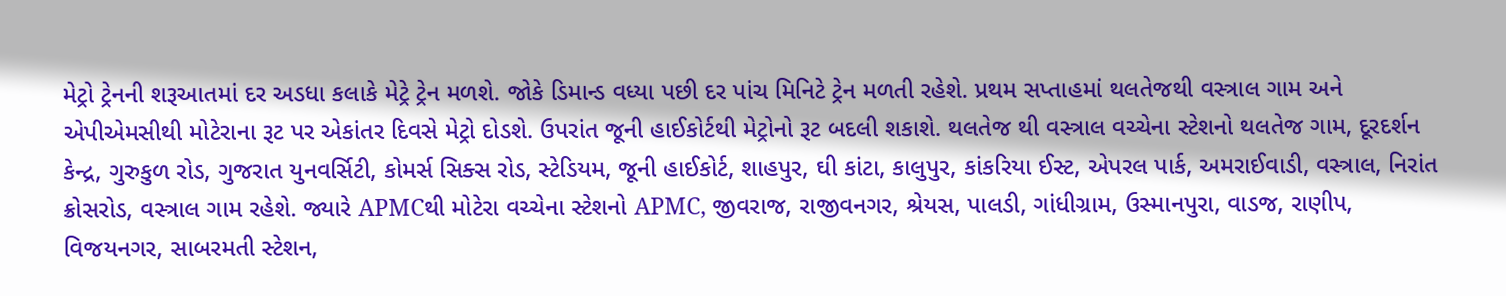મેટ્રો ટ્રેનની શરૂઆતમાં દર અડધા કલાકે મેટ્રે ટ્રેન મળશે. જોકે ડિમાન્ડ વધ્યા પછી દર પાંચ મિનિટે ટ્રેન મળતી રહેશે. પ્રથમ સપ્તાહમાં થલતેજથી વસ્ત્રાલ ગામ અને એપીએમસીથી મોટેરાના રૂટ પર એકાંતર દિવસે મેટ્રો દોડશે. ઉપરાંત જૂની હાઈકોર્ટથી મેટ્રોનો રૂટ બદલી શકાશે. થલતેજ થી વસ્ત્રાલ વચ્ચેના સ્ટેશનો થલતેજ ગામ, દૂરદર્શન કેન્દ્ર, ગુરુકુળ રોડ, ગુજરાત યુનવર્સિટી, કોમર્સ સિક્સ રોડ, સ્ટેડિયમ, જૂની હાઈકોર્ટ, શાહપુર, ઘી કાંટા, કાલુપુર, કાંકરિયા ઈસ્ટ, એપરલ પાર્ક, અમરાઈવાડી, વસ્ત્રાલ, નિરાંત ક્રોસરોડ, વસ્ત્રાલ ગામ રહેશે. જ્યારે APMCથી મોટેરા વચ્ચેના સ્ટેશનો APMC, જીવરાજ, રાજીવનગર, શ્રેયસ, પાલડી, ગાંધીગ્રામ, ઉસ્માનપુરા, વાડજ, રાણીપ, વિજયનગર, સાબરમતી સ્ટેશન,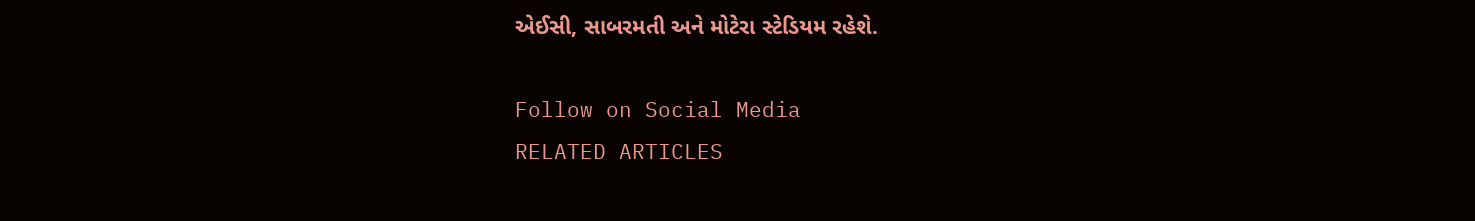એઈસી, સાબરમતી અને મોટેરા સ્ટેડિયમ રહેશે.

Follow on Social Media
RELATED ARTICLES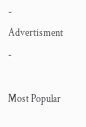- Advertisment -

Most Popular